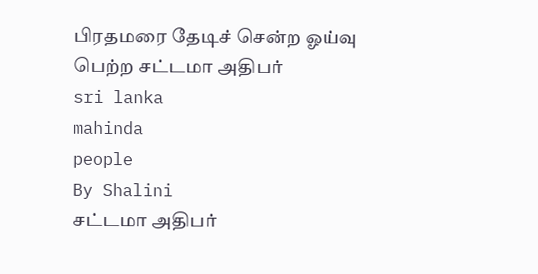பிரதமரை தேடிச் சென்ற ஓய்வு பெற்ற சட்டமா அதிபர்
sri lanka
mahinda
people
By Shalini
சட்டமா அதிபர்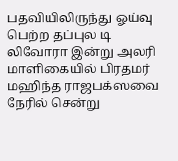பதவியிலிருந்து ஓய்வு பெற்ற தப்புல டி லிவோரா இன்று அலரி மாளிகையில் பிரதமர் மஹிந்த ராஜபக்ஸவை நேரில் சென்று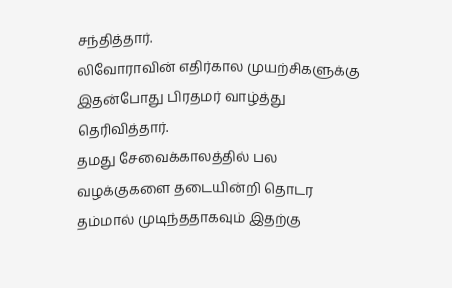சந்தித்தார்.
லிவோராவின் எதிர்கால முயற்சிகளுக்கு இதன்போது பிரதமர் வாழ்த்து தெரிவித்தார்.
தமது சேவைக்காலத்தில் பல வழக்குகளை தடையின்றி தொடர தம்மால் முடிந்ததாகவும் இதற்கு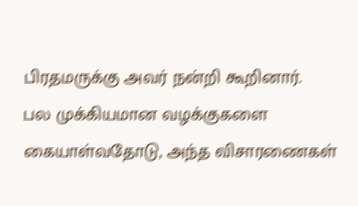பிரதமருக்கு அவர் நன்றி கூறினார்.
பல முக்கியமான வழக்குகளை கையாள்வதோடு, அந்த விசாரணைகள்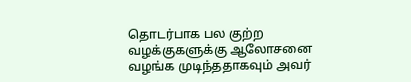தொடர்பாக பல குற்ற வழக்குகளுக்கு ஆலோசனை வழங்க முடிந்ததாகவும் அவர்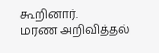கூறினார்.
மரண அறிவித்தல்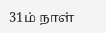31ம் நாள்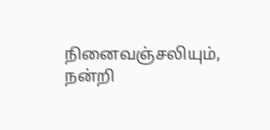நினைவஞ்சலியும், நன்றி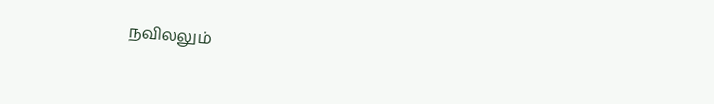நவிலலும்